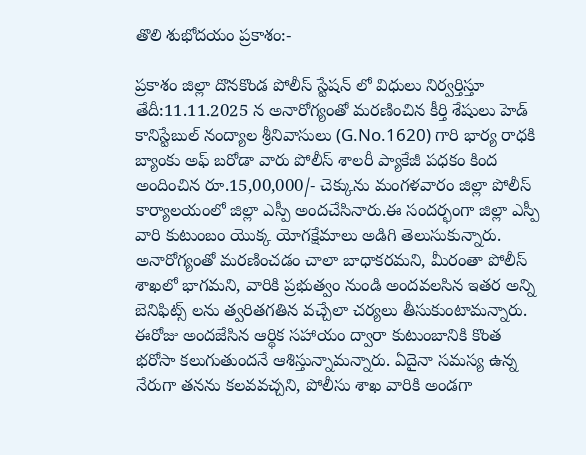తొలి శుభోదయం ప్రకాశం:-

ప్రకాశం జిల్లా దొనకొండ పోలీస్ స్టేషన్ లో విధులు నిర్వర్తిస్తూ తేదీ:11.11.2025 న అనారోగ్యంతో మరణించిన కీర్తి శేషులు హెడ్ కానిస్టేబుల్ నంద్యాల శ్రీనివాసులు (G.No.1620) గారి భార్య రాధకి బ్యాంకు అఫ్ బరోడా వారు పోలీస్ శాలరీ ప్యాకేజీ పధకం కింద అందించిన రూ.15,00,000/- చెక్కును మంగళవారం జిల్లా పోలీస్ కార్యాలయంలో జిల్లా ఎస్పీ అందచేసినారు.ఈ సందర్భంగా జిల్లా ఎస్పీ వారి కుటుంబం యొక్క యోగక్షేమాలు అడిగి తెలుసుకున్నారు. అనారోగ్యంతో మరణించడం చాలా బాధాకరమని, మీరంతా పోలీస్ శాఖలో భాగమని, వారికి ప్రభుత్వం నుండి అందవలసిన ఇతర అన్ని బెనిఫిట్స్ లను త్వరితగతిన వచ్చేలా చర్యలు తీసుకుంటామన్నారు. ఈరోజు అందజేసిన ఆర్థిక సహాయం ద్వారా కుటుంబానికి కొంత భరోసా కలుగుతుందనే ఆశిస్తున్నామన్నారు. ఏదైనా సమస్య ఉన్న నేరుగా తనను కలవవచ్చని, పోలీసు శాఖ వారికి అండగా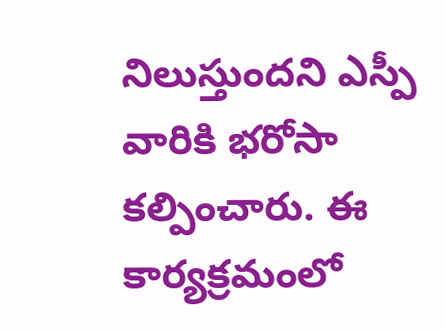నిలుస్తుందని ఎస్పీ వారికి భరోసా కల్పించారు. ఈ కార్యక్రమంలో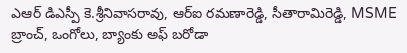ఎఆర్ డిఎస్పీ కె.శ్రీనివాసరావు, ఆర్ఐ రమణారెడ్డి, సీతారామిరెడ్డి, MSME బ్రాంచ్, ఒంగోలు, బ్యాంకు అఫ్ బరోడా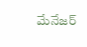మేనేజర్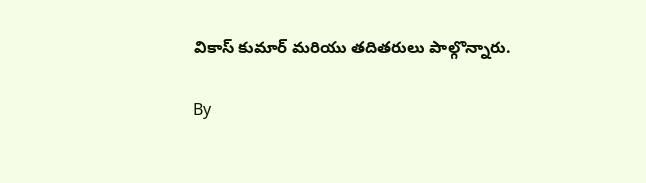వికాస్ కుమార్ మరియు తదితరులు పాల్గొన్నారు.

By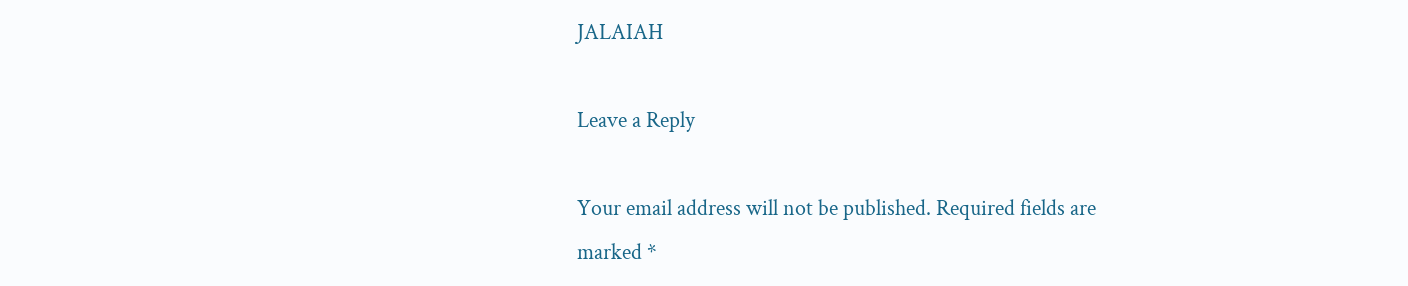JALAIAH

Leave a Reply

Your email address will not be published. Required fields are marked *